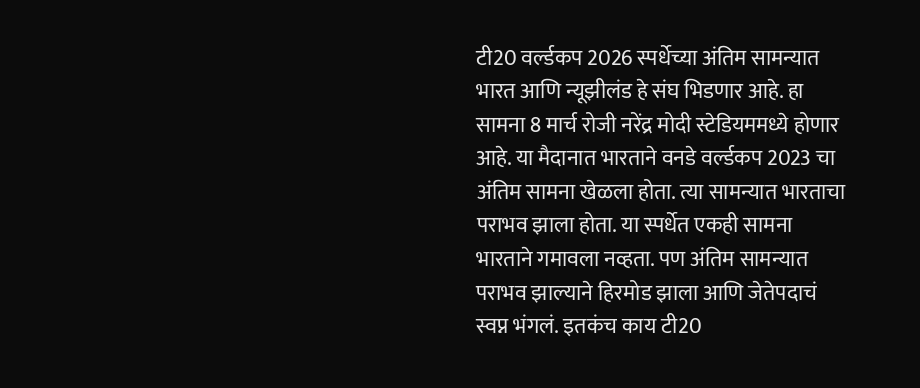टी20 वर्ल्डकप 2026 स्पर्धेच्या अंतिम सामन्यात भारत आणि न्यूझीलंड हे संघ भिडणार आहे. हा सामना 8 मार्च रोजी नरेंद्र मोदी स्टेडियममध्ये होणार आहे. या मैदानात भारताने वनडे वर्ल्डकप 2023 चा अंतिम सामना खेळला होता. त्या सामन्यात भारताचा पराभव झाला होता. या स्पर्धेत एकही सामना भारताने गमावला नव्हता. पण अंतिम सामन्यात पराभव झाल्याने हिरमोड झाला आणि जेतेपदाचं स्वप्न भंगलं. इतकंच काय टी20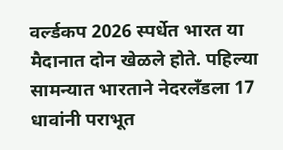वर्ल्डकप 2026 स्पर्धेत भारत या मैदानात दोन खेळले होते. पहिल्या सामन्यात भारताने नेदरलँडला 17 धावांनी पराभूत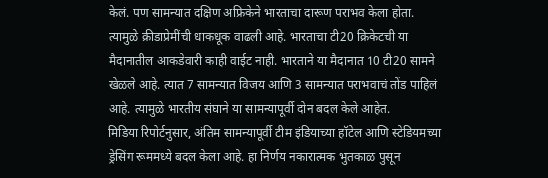केलं. पण सामन्यात दक्षिण अफ्रिकेने भारताचा दारूण पराभव केला होता. त्यामुळे क्रीडाप्रेमींची धाकधूक वाढली आहे. भारताचा टी20 क्रिकेटची या मैदानातील आकडेवारी काही वाईट नाही. भारताने या मैदानात 10 टी20 सामने खेळले आहे. त्यात 7 सामन्यात विजय आणि 3 सामन्यात पराभवाचं तोंड पाहिलं आहे. त्यामुळे भारतीय संघाने या सामन्यापूर्वी दोन बदल केले आहेत.
मिडिया रिपोर्टनुसार, अंतिम सामन्यापूर्वी टीम इंडियाच्या हॉटेल आणि स्टेडियमच्या ड्रेसिंग रूममध्ये बदल केला आहे. हा निर्णय नकारात्मक भुतकाळ पुसून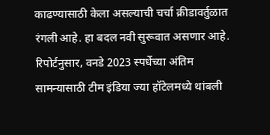काढण्यासाठी केला असल्याची चर्चा क्रीडावर्तुळात रंगली आहे. हा बदल नवी सुरूवात असणार आहे. रिपोर्टनुसार, वनडे 2023 स्पर्धेच्या अंतिम सामन्यासाठी टीम इंडिया ज्या हॉटेलमध्ये थांबली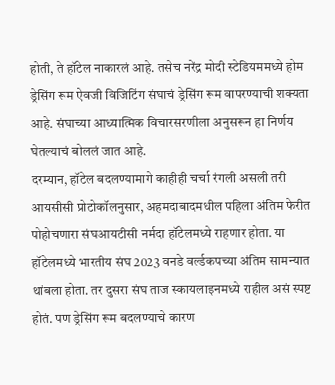होती, ते हॉटेल नाकारलं आहे. तसेच नरेंद्र मोदी स्टेडियममध्ये होम ड्रेसिंग रूम ऐवजी विजिटिंग संघाचं ड्रेसिंग रूम वापरण्याची शक्यता आहे. संघाच्या आध्यात्मिक विचारसरणीला अनुसरून हा निर्णय घेतल्याचं बोललं जात आहे.
दरम्यान, हॉटेल बदलण्यामागे काहीही चर्चा रंगली असली तरी आयसीसी प्रोटोकॉलनुसार, अहमदाबादमधील पहिला अंतिम फेरीत पोहोचणारा संघआयटीसी नर्मदा हॉटेलमध्ये राहणार होता. या हॉटेलमध्ये भारतीय संघ 2023 वनडे वर्ल्डकपच्या अंतिम सामन्यात थांबला होता. तर दुसरा संघ ताज स्कायलाइनमध्ये राहील असं स्पष्ट होतं. पण ड्रेसिंग रूम बदलण्याचे कारण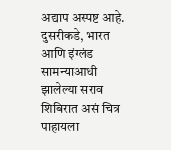अद्याप अस्पष्ट आहे. दुसरीकडे, भारत आणि इंग्लंड सामन्याआधी झालेल्या सराव शिबिरात असं चित्र पाहायला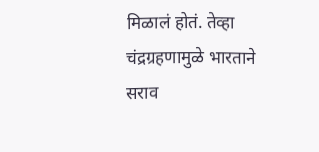मिळालं होतं. तेव्हा चंद्रग्रहणामुळे भारताने सराव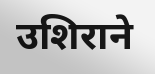उशिराने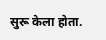सुरू केला होता.